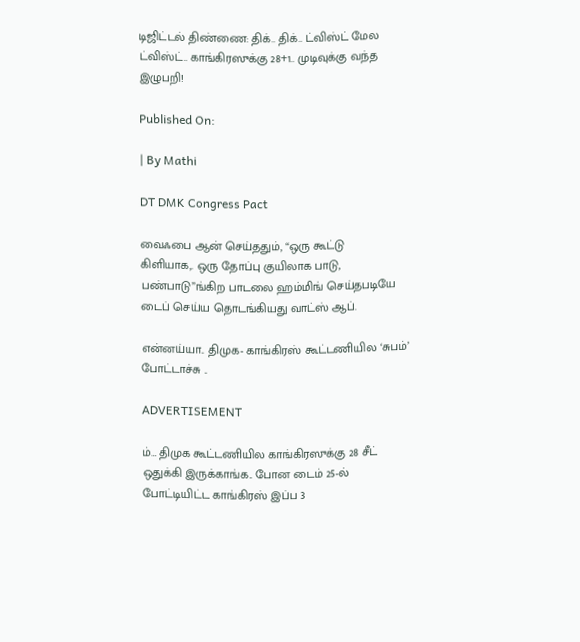டிஜிட்டல் திண்ணை: திக்.. திக்.. ட்விஸ்ட் மேல ட்விஸ்ட்.. காங்கிரஸுக்கு 28+1.. முடிவுக்கு வந்த இழுபறி!

Published On:

| By Mathi

DT DMK Congress Pact

வைஃபை ஆன் செய்ததும், “ஒரு கூட்டு
கிளியாக,. ஒரு தோப்பு குயிலாக பாடு, பண்பாடு”ங்கிற பாடலை ஹம்மிங் செய்தபடியே டைப் செய்ய தொடங்கியது வாட்ஸ் ஆப்.

என்னய்யா.. திமுக- காங்கிரஸ் கூட்டணியில ‘சுபம்’ போட்டாச்சு ..

ADVERTISEMENT

ம்… திமுக கூட்டணியில காங்கிரஸுக்கு 28 சீட் ஒதுக்கி இருக்காங்க.. போன டைம் 25-ல் போட்டியிட்ட காங்கிரஸ் இப்ப 3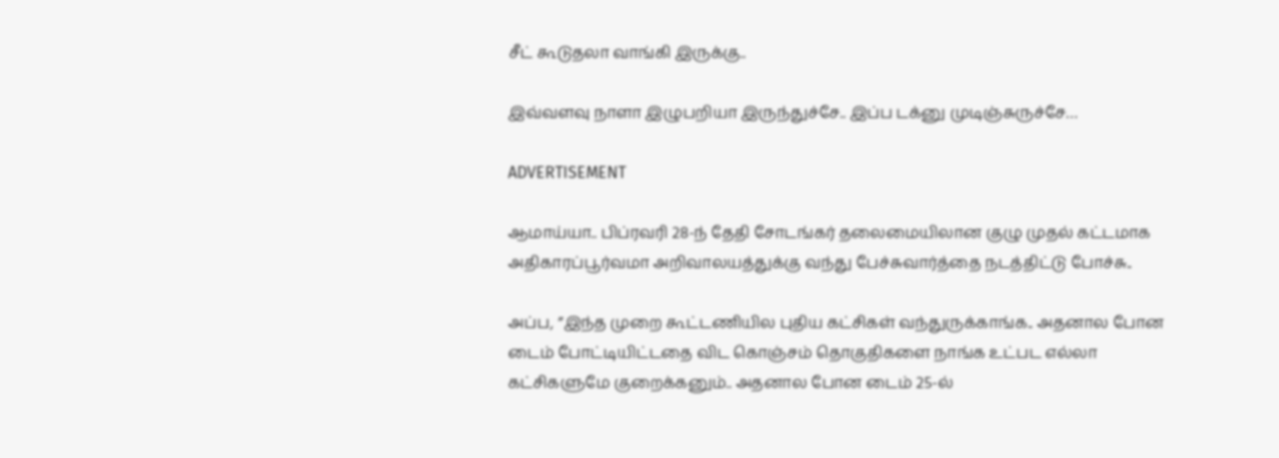சீட் கூடுதலா வாங்கி இருக்கு..

இவ்வளவு நாளா இழுபறியா இருந்துச்சே.. இப்ப டக்னு முடிஞ்சுருச்சே…

ADVERTISEMENT

ஆமாய்யா.. பிப்ரவரி 28-ந் தேதி சோடங்கர் தலைமையிலான குழு முதல் கட்டமாக அதிகாரப்பூர்வமா அறிவாலயத்துக்கு வந்து பேச்சுவார்த்தை நடத்திட்டு போச்சு..

அப்ப, ”இந்த முறை கூட்டணியில புதிய கட்சிகள் வந்துருக்காங்க.. அதனால போன டைம் போட்டியிட்டதை விட கொஞ்சம் தொகுதிகளை நாங்க உட்பட எல்லா கட்சிகளுமே குறைக்கனும்.. அதனால போன டைம் 25-ல்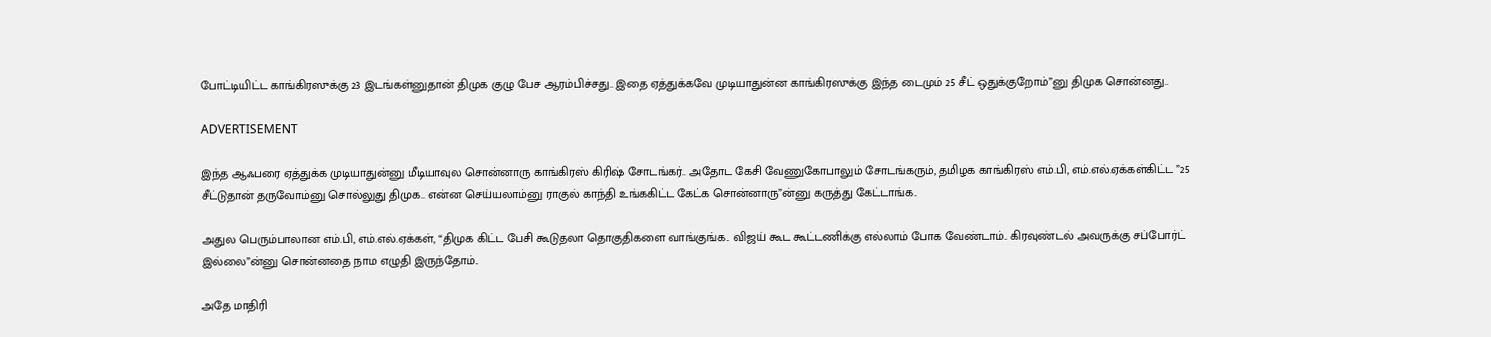போட்டியிட்ட காங்கிரஸுக்கு 23 இடங்கள்னுதான் திமுக குழு பேச ஆரம்பிச்சது.. இதை ஏத்துக்கவே முடியாதுன்ன காங்கிரஸுக்கு இந்த டைமும் 25 சீட் ஒதுக்குறோம்”னு திமுக சொன்னது..

ADVERTISEMENT

இந்த ஆஃபரை ஏத்துக்க முடியாதுன்னு மீடியாவுல சொன்னாரு காங்கிரஸ் கிரிஷ் சோடங்கர்.. அதோட கேசி வேணுகோபாலும் சோடங்கரும், தமிழக காங்கிரஸ் எம்.பி, எம்.எல்.ஏக்கள்கிட்ட ”25 சீட்டுதான் தருவோம்னு சொல்லுது திமுக.. என்ன செய்யலாம்னு ராகுல் காந்தி உங்ககிட்ட கேட்க சொன்னாரு”ன்னு கருத்து கேட்டாங்க..

அதுல பெரும்பாலான எம்.பி, எம்.எல்.ஏக்கள், “திமுக கிட்ட பேசி கூடுதலா தொகுதிகளை வாங்குங்க.. விஜய் கூட கூட்டணிக்கு எல்லாம் போக வேண்டாம்.. கிரவுண்டல் அவருக்கு சப்போர்ட் இல்லை”ன்னு சொன்னதை நாம எழுதி இருந்தோம்..

அதே மாதிரி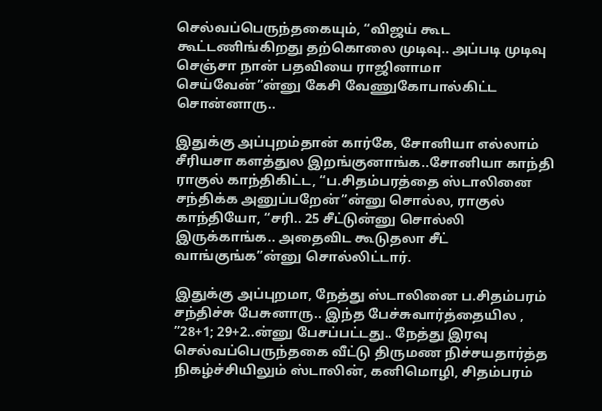செல்வப்பெருந்தகையும், “விஜய் கூட கூட்டணிங்கிறது தற்கொலை முடிவு.. அப்படி முடிவு செஞ்சா நான் பதவியை ராஜினாமா செய்வேன்”ன்னு கேசி வேணுகோபால்கிட்ட சொன்னாரு..

இதுக்கு அப்புறம்தான் கார்கே, சோனியா எல்லாம் சீரியசா களத்துல இறங்குனாங்க..சோனியா காந்தி ராகுல் காந்திகிட்ட, “ப.சிதம்பரத்தை ஸ்டாலினை சந்திக்க அனுப்பறேன்”ன்னு சொல்ல, ராகுல் காந்தியோ, “சரி.. 25 சீட்டுன்னு சொல்லி இருக்காங்க.. அதைவிட கூடுதலா சீட் வாங்குங்க”ன்னு சொல்லிட்டார்.

இதுக்கு அப்புறமா, நேத்து ஸ்டாலினை ப.சிதம்பரம் சந்திச்சு பேசுனாரு.. இந்த பேச்சுவார்த்தையில , ”28+1; 29+2..ன்னு பேசப்பட்டது.. நேத்து இரவு செல்வப்பெருந்தகை வீட்டு திருமண நிச்சயதார்த்த நிகழ்ச்சியிலும் ஸ்டாலின், கனிமொழி, சிதம்பரம்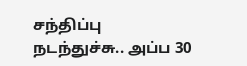சந்திப்பு நடந்துச்சு.. அப்ப 30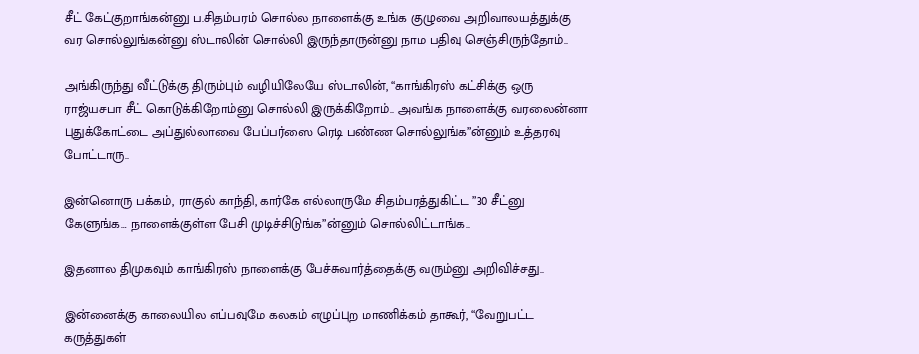சீட் கேட்குறாங்கன்னு ப.சிதம்பரம் சொல்ல நாளைக்கு உங்க குழுவை அறிவாலயத்துக்கு வர சொல்லுங்கன்னு ஸ்டாலின் சொல்லி இருந்தாருன்னு நாம பதிவு செஞ்சிருந்தோம்..

அங்கிருந்து வீட்டுக்கு திரும்பும் வழியிலேயே ஸ்டாலின், “காங்கிரஸ் கட்சிக்கு ஒரு ராஜ்யசபா சீட் கொடுக்கிறோம்னு சொல்லி இருக்கிறோம்.. அவங்க நாளைக்கு வரலைன்னா புதுக்கோட்டை அப்துல்லாவை பேப்பர்ஸை ரெடி பண்ண சொல்லுங்க”ன்னும் உத்தரவு போட்டாரு..

இன்னொரு பக்கம், ராகுல் காந்தி, கார்கே எல்லாருமே சிதம்பரத்துகிட்ட ”30 சீட்னு கேளுங்க… நாளைக்குள்ள பேசி முடிச்சிடுங்க”ன்னும் சொல்லிட்டாங்க..

இதனால திமுகவும் காங்கிரஸ் நாளைக்கு பேச்சுவார்த்தைக்கு வரும்னு அறிவிச்சது..

இன்னைக்கு காலையில எப்பவுமே கலகம் எழுப்புற மாணிக்கம் தாகூர், “வேறுபட்ட கருத்துகள்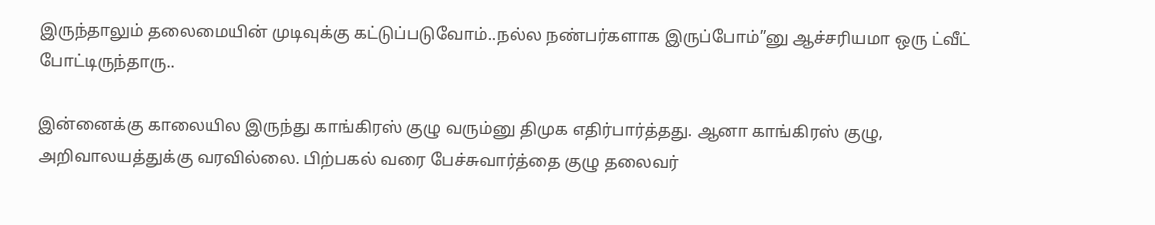இருந்தாலும் தலைமையின் முடிவுக்கு கட்டுப்படுவோம்..நல்ல நண்பர்களாக இருப்போம்”னு ஆச்சரியமா ஒரு ட்வீட் போட்டிருந்தாரு..

இன்னைக்கு காலையில இருந்து காங்கிரஸ் குழு வரும்னு திமுக எதிர்பார்த்தது. ஆனா காங்கிரஸ் குழு, அறிவாலயத்துக்கு வரவில்லை. பிற்பகல் வரை பேச்சுவார்த்தை குழு தலைவர்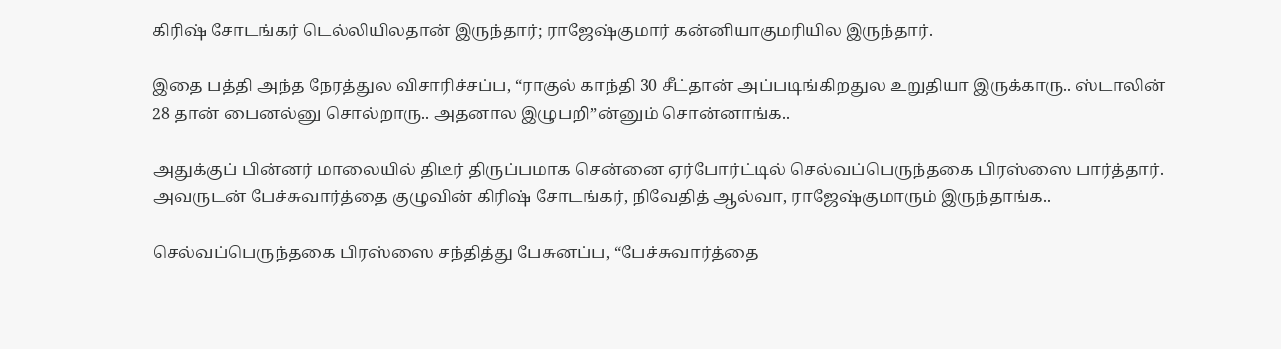கிரிஷ் சோடங்கர் டெல்லியிலதான் இருந்தார்; ராஜேஷ்குமார் கன்னியாகுமரியில இருந்தார்.

இதை பத்தி அந்த நேரத்துல விசாரிச்சப்ப, “ராகுல் காந்தி 30 சீட்தான் அப்படிங்கிறதுல உறுதியா இருக்காரு.. ஸ்டாலின் 28 தான் பைனல்னு சொல்றாரு.. அதனால இழுபறி”ன்னும் சொன்னாங்க..

அதுக்குப் பின்னர் மாலையில் திடீர் திருப்பமாக சென்னை ஏர்போர்ட்டில் செல்வப்பெருந்தகை பிரஸ்ஸை பார்த்தார். அவருடன் பேச்சுவார்த்தை குழுவின் கிரிஷ் சோடங்கர், நிவேதித் ஆல்வா, ராஜேஷ்குமாரும் இருந்தாங்க..

செல்வப்பெருந்தகை பிரஸ்ஸை சந்தித்து பேசுனப்ப, “பேச்சுவார்த்தை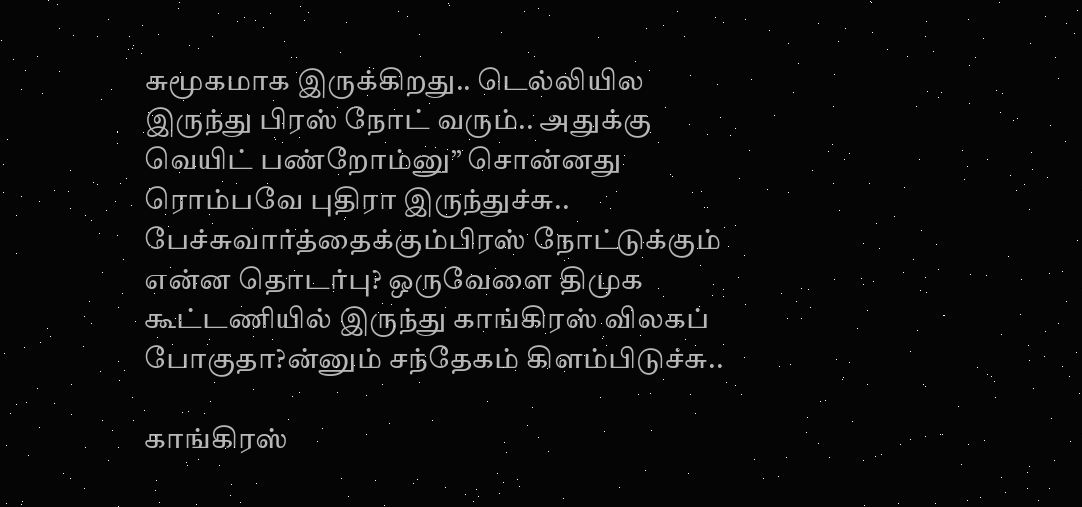சுமூகமாக இருக்கிறது.. டெல்லியில இருந்து பிரஸ் நோட் வரும்.. அதுக்கு வெயிட் பண்றோம்னு” சொன்னது ரொம்பவே புதிரா இருந்துச்சு.. பேச்சுவார்த்தைக்கும்பிரஸ் நோட்டுக்கும் என்ன தொடர்பு? ஒருவேளை திமுக கூட்டணியில் இருந்து காங்கிரஸ் விலகப் போகுதா?ன்னும் சந்தேகம் கிளம்பிடுச்சு..

காங்கிரஸ்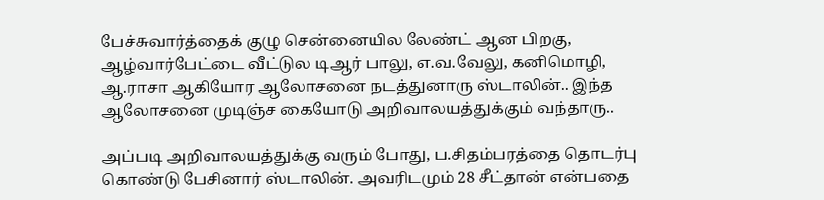பேச்சுவார்த்தைக் குழு சென்னையில லேண்ட் ஆன பிறகு, ஆழ்வார்பேட்டை வீட்டுல டிஆர் பாலு, எ.வ.வேலு, கனிமொழி, ஆ.ராசா ஆகியோர ஆலோசனை நடத்துனாரு ஸ்டாலின்.. இந்த ஆலோசனை முடிஞ்ச கையோடு அறிவாலயத்துக்கும் வந்தாரு..

அப்படி அறிவாலயத்துக்கு வரும் போது, ப.சிதம்பரத்தை தொடர்பு கொண்டு பேசினார் ஸ்டாலின். அவரிடமும் 28 சீட்தான் என்பதை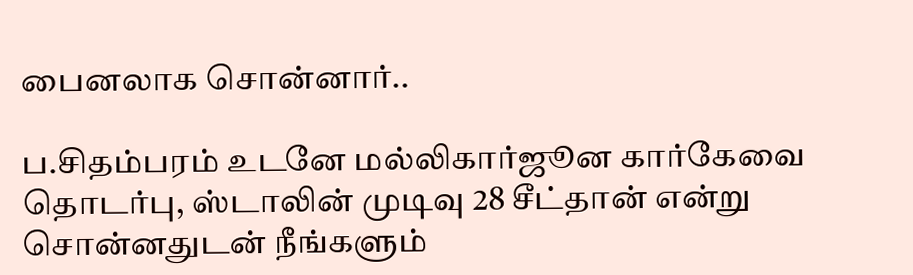பைனலாக சொன்னார்..

ப.சிதம்பரம் உடனே மல்லிகார்ஜூன கார்கேவை தொடர்பு, ஸ்டாலின் முடிவு 28 சீட்தான் என்று சொன்னதுடன் நீங்களும்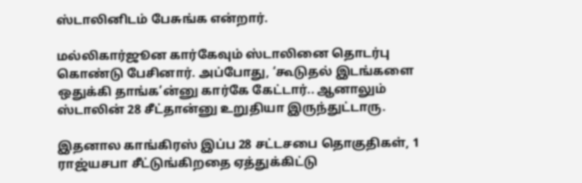ஸ்டாலினிடம் பேசுங்க என்றார்.

மல்லிகார்ஜூன கார்கேவும் ஸ்டாலினை தொடர்பு கொண்டு பேசினார். அப்போது, ‘கூடுதல் இடங்களை ஒதுக்கி தாங்க’ன்னு கார்கே கேட்டார்.. ஆனாலும் ஸ்டாலின் 28 சீட்தான்னு உறுதியா இருந்துட்டாரு.

இதனால காங்கிரஸ் இப்ப 28 சட்டசபை தொகுதிகள், 1 ராஜ்யசபா சீட்டுங்கிறதை ஏத்துக்கிட்டு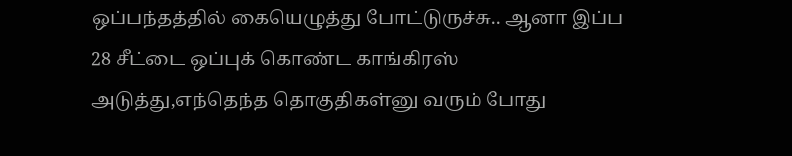ஒப்பந்தத்தில் கையெழுத்து போட்டுருச்சு.. ஆனா இப்ப 28 சீட்டை ஒப்புக் கொண்ட காங்கிரஸ் அடுத்து,எந்தெந்த தொகுதிகள்னு வரும் போது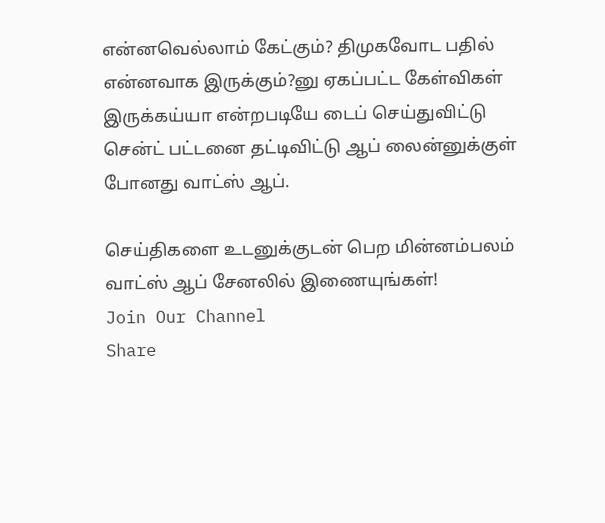என்னவெல்லாம் கேட்கும்? திமுகவோட பதில் என்னவாக இருக்கும்?னு ஏகப்பட்ட கேள்விகள் இருக்கய்யா என்றபடியே டைப் செய்துவிட்டு சென்ட் பட்டனை தட்டிவிட்டு ஆப் லைன்னுக்குள் போனது வாட்ஸ் ஆப்.

செய்திகளை உடனுக்குடன் பெற மின்னம்பலம் வாட்ஸ் ஆப் சேனலில் இணையுங்கள்!
Join Our Channel
Share